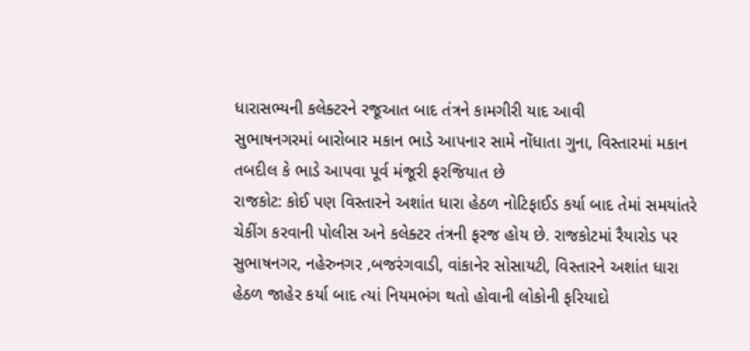ધારાસભ્યની કલેક્ટરને રજૂઆત બાદ તંત્રને કામગીરી યાદ આવી
સુભાષનગરમાં બારોબાર મકાન ભાડે આપનાર સામે નોંધાતા ગુના, વિસ્તારમાં મકાન તબદીલ કે ભાડે આપવા પૂર્વ મંજૂરી ફરજિયાત છે
રાજકોટ: કોઈ પણ વિસ્તારને અશાંત ધારા હેઠળ નોટિફાઈડ કર્યા બાદ તેમાં સમયાંતરે ચેકીંગ કરવાની પોલીસ અને કલેક્ટર તંત્રની ફરજ હોય છે. રાજકોટમાં રૈયારોડ પર સુભાષનગર, નહેરુનગર ,બજરંગવાડી, વાંકાનેર સોસાયટી, વિસ્તારને અશાંત ધારા હેઠળ જાહેર કર્યા બાદ ત્યાં નિયમભંગ થતો હોવાની લોકોની ફરિયાદો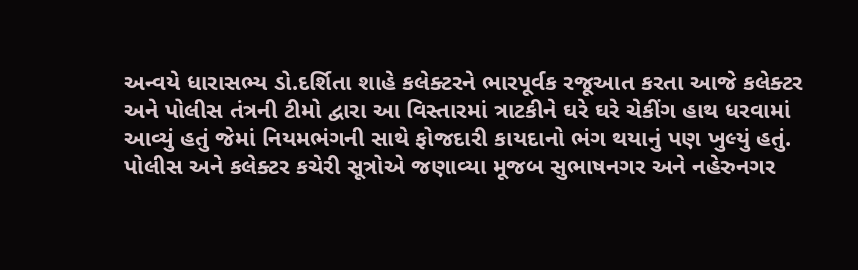અન્વયે ધારાસભ્ય ડો.દર્શિતા શાહે કલેક્ટરને ભારપૂર્વક રજૂઆત કરતા આજે કલેક્ટર અને પોલીસ તંત્રની ટીમો દ્વારા આ વિસ્તારમાં ત્રાટકીને ઘરે ઘરે ચેકીંગ હાથ ધરવામાં આવ્યું હતું જેમાં નિયમભંગની સાથે ફોજદારી કાયદાનો ભંગ થયાનું પણ ખુલ્યું હતું.
પોલીસ અને કલેક્ટર કચેરી સૂત્રોએ જણાવ્યા મૂજબ સુભાષનગર અને નહેરુનગર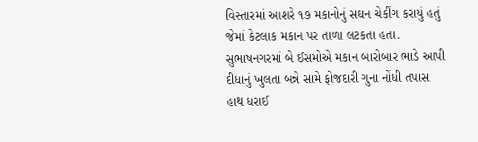વિસ્તારમાં આશરે ૧૭ મકાનોનું સઘન ચેકીંગ કરાયું હતું જેમાં કેટલાક મકાન પર તાળા લટકતા હતા. સુભાષનગરમાં બે ઈસમોએ મકાન બારોબાર ભાડે આપી દીધાનું ખુલતા બન્ને સામે ફોજદારી ગુના નોંધી તપાસ હાથ ધરાઈ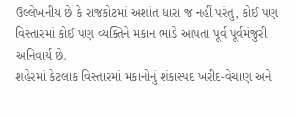ઉલ્લેખનીય છે કે રાજકોટમાં અશાંત ધારા જ નહીં પરંતુ, કોઈ પણ વિસ્તારમાં કોઈ પણ વ્યક્તિને મકાન ભાડે આપતા પૂર્વ પૂર્વમંજુરી અનિવાર્ય છે.
શહેરમાં કેટલાક વિસ્તારમાં મકાનોનું શંકાસ્પદ ખરીદ-વેચાણ અને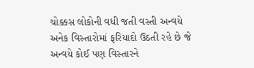ચોક્કસ લોકોની વધી જતી વસ્તી અન્વયે અનેક વિસ્તારોમાં ફરિયાદો ઉઠતી રહે છે જે અન્વયે કોઈ પણ વિસ્તારને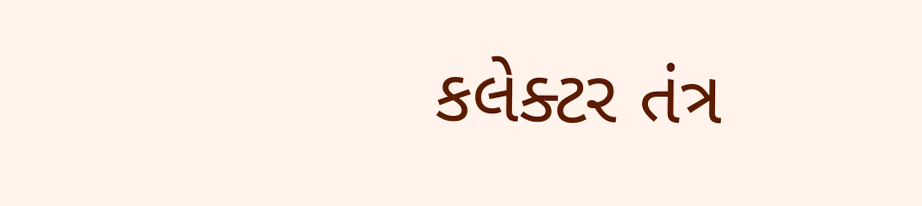કલેક્ટર તંત્ર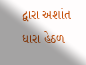દ્વારા અશાંત ધારા હેઠળ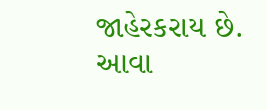જાહેરકરાય છે. આવા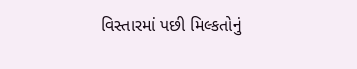વિસ્તારમાં પછી મિલ્કતોનું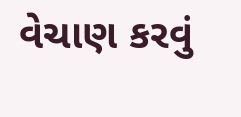વેચાણ કરવું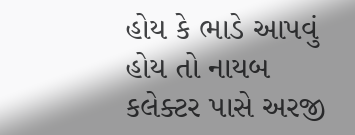હોય કે ભાડે આપવું હોય તો નાયબ કલેક્ટર પાસે અરજી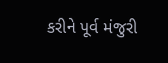કરીને પૂર્વ મંજુરી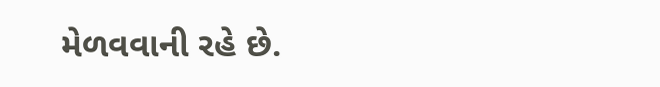મેળવવાની રહે છે.